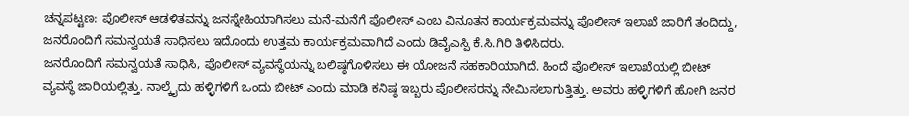ಚನ್ನಪಟ್ಟಣ: ಪೊಲೀಸ್ ಆಡಳಿತವನ್ನು ಜನಸ್ನೇಹಿಯಾಗಿಸಲು ಮನೆ-ಮನೆಗೆ ಪೊಲೀಸ್ ಎಂಬ ವಿನೂತನ ಕಾರ್ಯಕ್ರಮವನ್ನು ಪೊಲೀಸ್ ಇಲಾಖೆ ಜಾರಿಗೆ ತಂದಿದ್ದು, ಜನರೊಂದಿಗೆ ಸಮನ್ವಯತೆ ಸಾಧಿಸಲು ಇದೊಂದು ಉತ್ತಮ ಕಾರ್ಯಕ್ರಮವಾಗಿದೆ ಎಂದು ಡಿವೈಎಸ್ಪಿ ಕೆ.ಸಿ.ಗಿರಿ ತಿಳಿಸಿದರು.
ಜನರೊಂದಿಗೆ ಸಮನ್ವಯತೆ ಸಾಧಿಸಿ, ಪೊಲೀಸ್ ವ್ಯವಸ್ಥೆಯನ್ನು ಬಲಿಷ್ಠಗೊಳಿಸಲು ಈ ಯೋಜನೆ ಸಹಕಾರಿಯಾಗಿದೆ. ಹಿಂದೆ ಪೊಲೀಸ್ ಇಲಾಖೆಯಲ್ಲಿ ಬೀಟ್ ವ್ಯವಸ್ಥೆ ಜಾರಿಯಲ್ಲಿತ್ತು. ನಾಲ್ಕೈದು ಹಳ್ಳಿಗಳಿಗೆ ಒಂದು ಬೀಟ್ ಎಂದು ಮಾಡಿ ಕನಿಷ್ಠ ಇಬ್ಬರು ಪೊಲೀಸರನ್ನು ನೇಮಿಸಲಾಗುತ್ತಿತ್ತು. ಅವರು ಹಳ್ಳಿಗಳಿಗೆ ಹೋಗಿ ಜನರ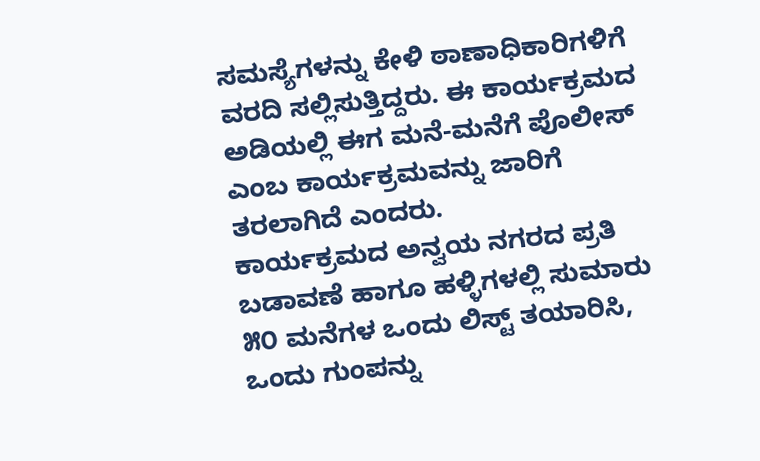ಸಮಸ್ಯೆಗಳನ್ನು ಕೇಳಿ ಠಾಣಾಧಿಕಾರಿಗಳಿಗೆ ವರದಿ ಸಲ್ಲಿಸುತ್ತಿದ್ದರು. ಈ ಕಾರ್ಯಕ್ರಮದ ಅಡಿಯಲ್ಲಿ ಈಗ ಮನೆ-ಮನೆಗೆ ಪೊಲೀಸ್ ಎಂಬ ಕಾರ್ಯಕ್ರಮವನ್ನು ಜಾರಿಗೆ ತರಲಾಗಿದೆ ಎಂದರು.
ಕಾರ್ಯಕ್ರಮದ ಅನ್ವಯ ನಗರದ ಪ್ರತಿ ಬಡಾವಣೆ ಹಾಗೂ ಹಳ್ಳಿಗಳಲ್ಲಿ ಸುಮಾರು ೫೦ ಮನೆಗಳ ಒಂದು ಲಿಸ್ಟ್ ತಯಾರಿಸಿ, ಒಂದು ಗುಂಪನ್ನು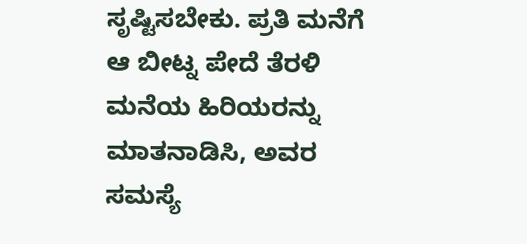ಸೃಷ್ಟಿಸಬೇಕು. ಪ್ರತಿ ಮನೆಗೆ ಆ ಬೀಟ್ನ ಪೇದೆ ತೆರಳಿ ಮನೆಯ ಹಿರಿಯರನ್ನು ಮಾತನಾಡಿಸಿ, ಅವರ ಸಮಸ್ಯೆ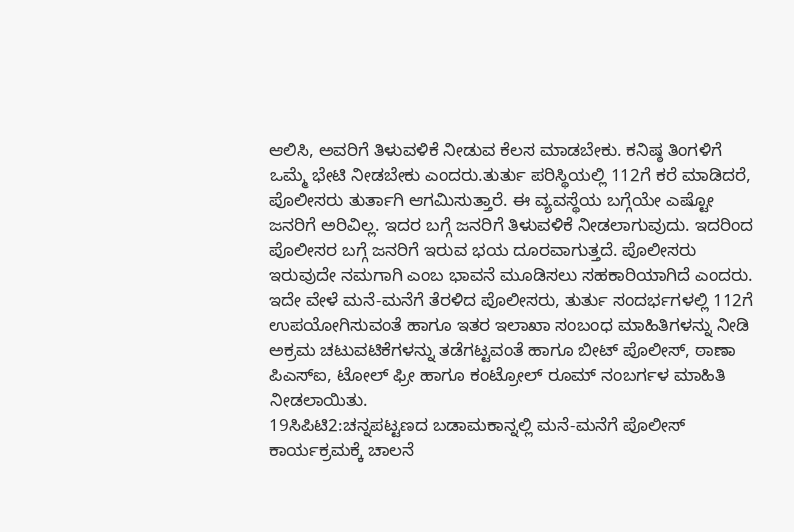ಆಲಿಸಿ, ಅವರಿಗೆ ತಿಳುವಳಿಕೆ ನೀಡುವ ಕೆಲಸ ಮಾಡಬೇಕು. ಕನಿಷ್ಠ ತಿಂಗಳಿಗೆ ಒಮ್ಮೆ ಭೇಟಿ ನೀಡಬೇಕು ಎಂದರು.ತುರ್ತು ಪರಿಸ್ಥಿಯಲ್ಲಿ 112ಗೆ ಕರೆ ಮಾಡಿದರೆ, ಪೊಲೀಸರು ತುರ್ತಾಗಿ ಆಗಮಿಸುತ್ತಾರೆ. ಈ ವ್ಯವಸ್ಥೆಯ ಬಗ್ಗೆಯೇ ಎಷ್ಟೋ ಜನರಿಗೆ ಅರಿವಿಲ್ಲ. ಇದರ ಬಗ್ಗೆ ಜನರಿಗೆ ತಿಳುವಳಿಕೆ ನೀಡಲಾಗುವುದು. ಇದರಿಂದ ಪೊಲೀಸರ ಬಗ್ಗೆ ಜನರಿಗೆ ಇರುವ ಭಯ ದೂರವಾಗುತ್ತದೆ. ಪೊಲೀಸರು ಇರುವುದೇ ನಮಗಾಗಿ ಎಂಬ ಭಾವನೆ ಮೂಡಿಸಲು ಸಹಕಾರಿಯಾಗಿದೆ ಎಂದರು.
ಇದೇ ವೇಳೆ ಮನೆ-ಮನೆಗೆ ತೆರಳಿದ ಪೊಲೀಸರು, ತುರ್ತು ಸಂದರ್ಭಗಳಲ್ಲಿ 112ಗೆ ಉಪಯೋಗಿಸುವಂತೆ ಹಾಗೂ ಇತರ ಇಲಾಖಾ ಸಂಬಂಧ ಮಾಹಿತಿಗಳನ್ನು ನೀಡಿ ಅಕ್ರಮ ಚಟುವಟಿಕೆಗಳನ್ನು ತಡೆಗಟ್ಟವಂತೆ ಹಾಗೂ ಬೀಟ್ ಪೊಲೀಸ್, ಠಾಣಾ ಪಿಎಸ್ಐ, ಟೋಲ್ ಫ್ರೀ ಹಾಗೂ ಕಂಟ್ರೋಲ್ ರೂಮ್ ನಂಬರ್ಗಳ ಮಾಹಿತಿ ನೀಡಲಾಯಿತು.
19ಸಿಪಿಟಿ2:ಚನ್ನಪಟ್ಟಣದ ಬಡಾಮಕಾನ್ನಲ್ಲಿ ಮನೆ-ಮನೆಗೆ ಪೊಲೀಸ್ ಕಾರ್ಯಕ್ರಮಕ್ಕೆ ಚಾಲನೆ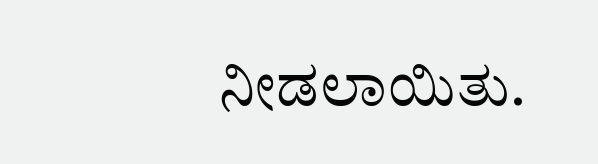ನೀಡಲಾಯಿತು.